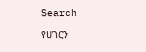Search

የሀገርን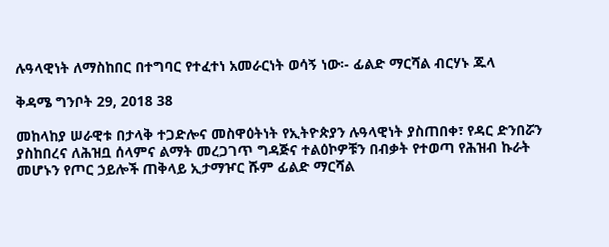ሉዓላዊነት ለማስከበር በተግባር የተፈተነ አመራርነት ወሳኝ ነው፡- ፊልድ ማርሻል ብርሃኑ ጁላ

ቅዳሜ ግንቦት 29, 2018 38

መከላከያ ሠራዊቱ በታላቅ ተጋድሎና መስዋዕትነት የኢትዮጵያን ሉዓላዊነት ያስጠበቀ፣ የዳር ድንበሯን ያስከበረና ለሕዝቧ ሰላምና ልማት መረጋገጥ ግዳጅና ተልዕኮዎቹን በብቃት የተወጣ የሕዝብ ኩራት መሆኑን የጦር ኃይሎች ጠቅላይ ኢታማዦር ሹም ፊልድ ማርሻል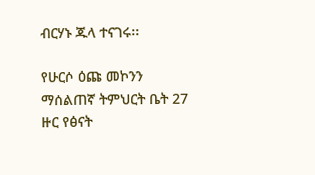ብርሃኑ ጁላ ተናገሩ፡፡

የሁርሶ ዕጩ መኮንን ማሰልጠኛ ትምህርት ቤት 27 ዙር የፅናት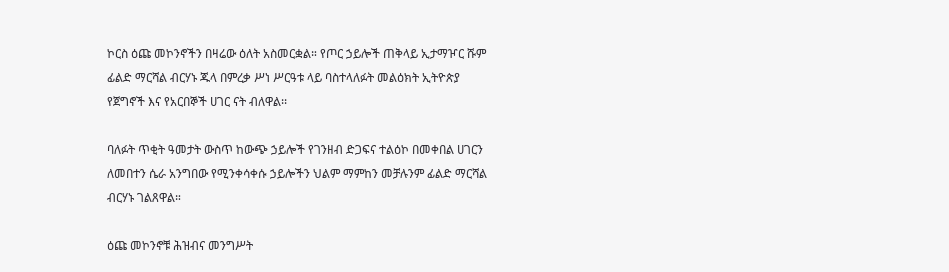ኮርስ ዕጩ መኮንኖችን በዛሬው ዕለት አስመርቋል። የጦር ኃይሎች ጠቅላይ ኢታማዦር ሹም ፊልድ ማርሻል ብርሃኑ ጁላ በምረቃ ሥነ ሥርዓቱ ላይ ባስተላለፉት መልዕክት ኢትዮጵያ የጀግኖች እና የአርበኞች ሀገር ናት ብለዋል፡፡

ባለፉት ጥቂት ዓመታት ውስጥ ከውጭ ኃይሎች የገንዘብ ድጋፍና ተልዕኮ በመቀበል ሀገርን ለመበተን ሴራ አንግበው የሚንቀሳቀሱ ኃይሎችን ህልም ማምከን መቻሉንም ፊልድ ማርሻል ብርሃኑ ገልጸዋል።

ዕጩ መኮንኖቹ ሕዝብና መንግሥት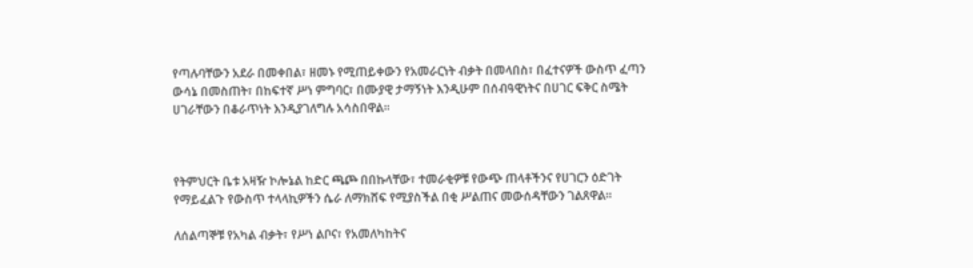የጣሉባቸውን አደራ በመቀበል፣ ዘመኑ የሚጠይቀውን የአመራርነት ብቃት በመላበስ፣ በፈተናዎች ውስጥ ፈጣን ውሳኔ በመስጠት፣ በከፍተኛ ሥነ ምግባር፣ በሙያዊ ታማኝነት እንዲሁም በሰብዓዊነትና በሀገር ፍቅር ስሜት ሀገራቸውን በቆራጥነት እንዲያገለግሉ አሳስበዋል።



የትምህርት ቤቱ አዛዥ ኮሎኔል ከድር ጫጮ በበኩላቸው፣ ተመራቂዎቹ የውጭ ጠላቶችንና የሀገርን ዕድገት የማይፈልጉ የውስጥ ተላላኪዎችን ሴራ ለማክሸፍ የሚያስችል በቂ ሥልጠና መውሰዳቸውን ገልጸዋል።

ለሰልጣኞቹ የአካል ብቃት፣ የሥነ ልቦና፣ የአመለካከትና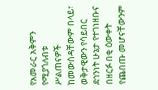የአመራር አቅምን የሚያጎለብቱ ሥልጠናዎች ከመውሰዳቸውም በላይ፣ ወቅታዊውን የሳይበር ደኅንነት ሁኔታ የተገነዘቡና በዘርፉ በቂ ዕውቀት የጨበጡ መሆናቸውንም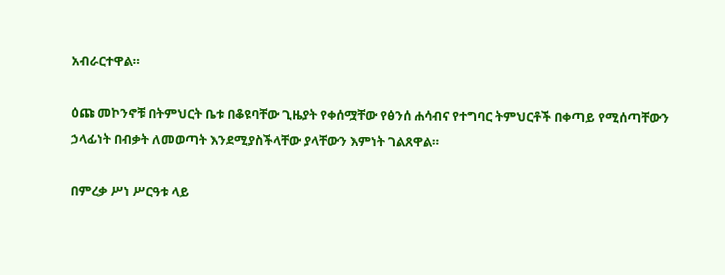አብራርተዋል።

ዕጩ መኮንኖቹ በትምህርት ቤቱ በቆዩባቸው ጊዜያት የቀሰሟቸው የፅንሰ ሐሳብና የተግባር ትምህርቶች በቀጣይ የሚሰጣቸውን ኃላፊነት በብቃት ለመወጣት እንደሚያስችላቸው ያላቸውን እምነት ገልጸዋል።

በምረቃ ሥነ ሥርዓቱ ላይ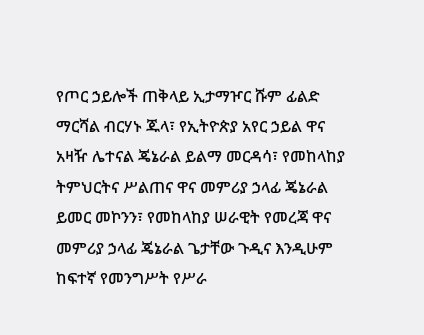የጦር ኃይሎች ጠቅላይ ኢታማዦር ሹም ፊልድ ማርሻል ብርሃኑ ጁላ፣ የኢትዮጵያ አየር ኃይል ዋና አዛዥ ሌተናል ጄኔራል ይልማ መርዳሳ፣ የመከላከያ ትምህርትና ሥልጠና ዋና መምሪያ ኃላፊ ጄኔራል ይመር መኮንን፣ የመከላከያ ሠራዊት የመረጃ ዋና መምሪያ ኃላፊ ጄኔራል ጌታቸው ጉዲና እንዲሁም ከፍተኛ የመንግሥት የሥራ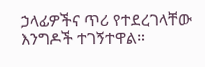ኃላፊዎችና ጥሪ የተደረገላቸው እንግዶች ተገኝተዋል።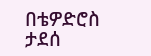በቴዎድሮስ ታደሰ